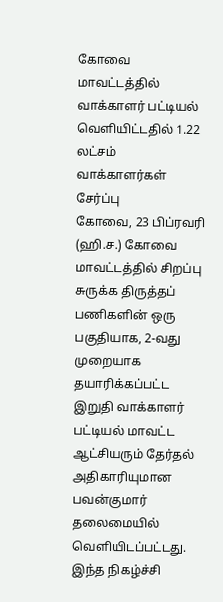கோவை மாவட்டத்தில் வாக்காளர் பட்டியல் வெளியிட்டதில் 1.22 லட்சம் வாக்காளர்கள் சேர்ப்பு
கோவை, 23 பிப்ரவரி (ஹி.ச.) கோவை மாவட்டத்தில் சிறப்பு சுருக்க திருத்தப் பணிகளின் ஒரு பகுதியாக, 2-வது முறையாக தயாரிக்கப்பட்ட இறுதி வாக்காளர் பட்டியல் மாவட்ட ஆட்சியரும் தேர்தல் அதிகாரியுமான பவன்குமார் தலைமையில் வெளியிடப்பட்டது. இந்த நிகழ்ச்சி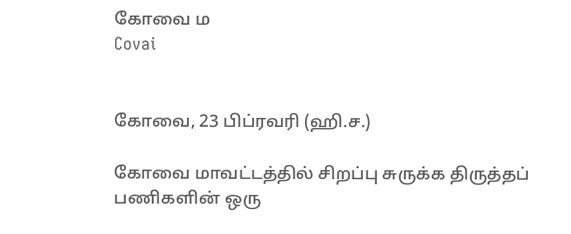கோவை ம
Covai


கோவை, 23 பிப்ரவரி (ஹி.ச.)

கோவை மாவட்டத்தில் சிறப்பு சுருக்க திருத்தப் பணிகளின் ஒரு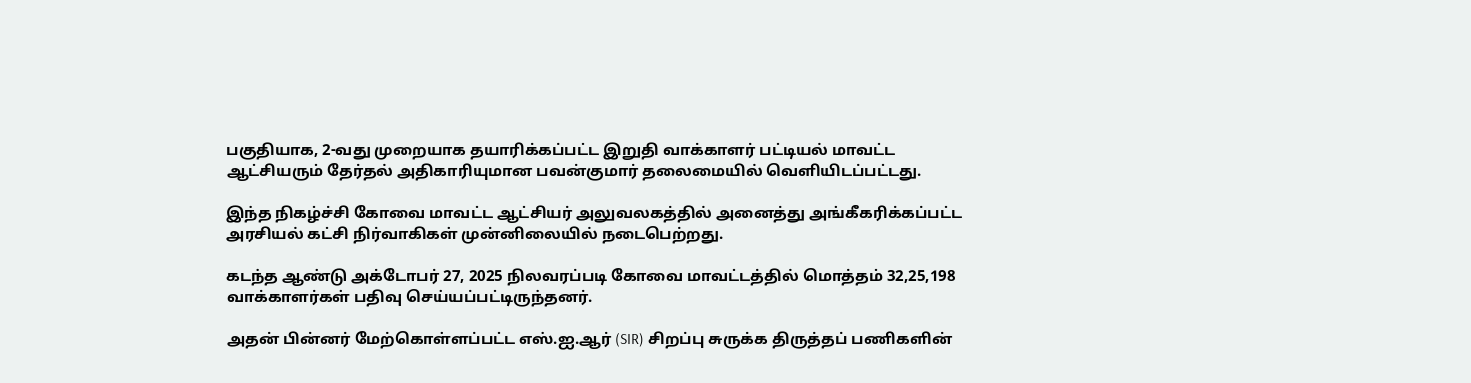பகுதியாக, 2-வது முறையாக தயாரிக்கப்பட்ட இறுதி வாக்காளர் பட்டியல் மாவட்ட ஆட்சியரும் தேர்தல் அதிகாரியுமான பவன்குமார் தலைமையில் வெளியிடப்பட்டது.

இந்த நிகழ்ச்சி கோவை மாவட்ட ஆட்சியர் அலுவலகத்தில் அனைத்து அங்கீகரிக்கப்பட்ட அரசியல் கட்சி நிர்வாகிகள் முன்னிலையில் நடைபெற்றது.

கடந்த ஆண்டு அக்டோபர் 27, 2025 நிலவரப்படி கோவை மாவட்டத்தில் மொத்தம் 32,25,198 வாக்காளர்கள் பதிவு செய்யப்பட்டிருந்தனர்.

அதன் பின்னர் மேற்கொள்ளப்பட்ட எஸ்.ஐ.ஆர் (SIR) சிறப்பு சுருக்க திருத்தப் பணிகளின்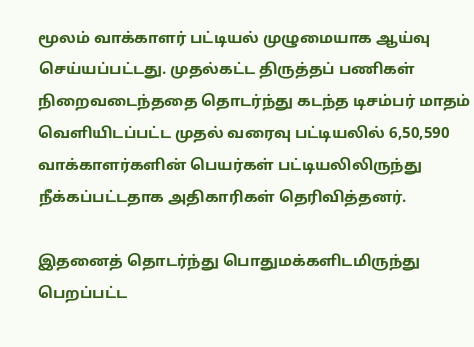மூலம் வாக்காளர் பட்டியல் முழுமையாக ஆய்வு செய்யப்பட்டது. முதல்கட்ட திருத்தப் பணிகள் நிறைவடைந்ததை தொடர்ந்து கடந்த டிசம்பர் மாதம் வெளியிடப்பட்ட முதல் வரைவு பட்டியலில் 6,50,590 வாக்காளர்களின் பெயர்கள் பட்டியலிலிருந்து நீக்கப்பட்டதாக அதிகாரிகள் தெரிவித்தனர்.

இதனைத் தொடர்ந்து பொதுமக்களிடமிருந்து பெறப்பட்ட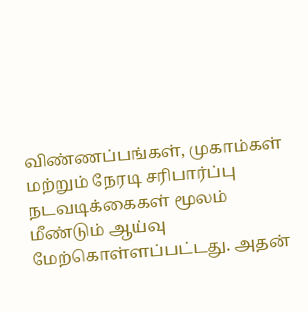விண்ணப்பங்கள், முகாம்கள் மற்றும் நேரடி சரிபார்ப்பு நடவடிக்கைகள் மூலம் மீண்டும் ஆய்வு மேற்கொள்ளப்பட்டது. அதன்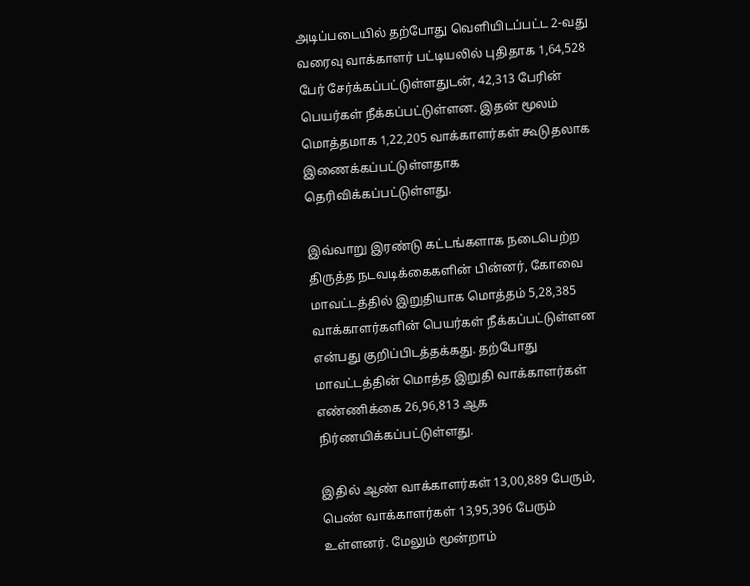அடிப்படையில் தற்போது வெளியிடப்பட்ட 2-வது வரைவு வாக்காளர் பட்டியலில் புதிதாக 1,64,528 பேர் சேர்க்கப்பட்டுள்ளதுடன், 42,313 பேரின் பெயர்கள் நீக்கப்பட்டுள்ளன. இதன் மூலம் மொத்தமாக 1,22,205 வாக்காளர்கள் கூடுதலாக இணைக்கப்பட்டுள்ளதாக தெரிவிக்கப்பட்டுள்ளது.

இவ்வாறு இரண்டு கட்டங்களாக நடைபெற்ற திருத்த நடவடிக்கைகளின் பின்னர், கோவை மாவட்டத்தில் இறுதியாக மொத்தம் 5,28,385 வாக்காளர்களின் பெயர்கள் நீக்கப்பட்டுள்ளன என்பது குறிப்பிடத்தக்கது. தற்போது மாவட்டத்தின் மொத்த இறுதி வாக்காளர்கள் எண்ணிக்கை 26,96,813 ஆக நிர்ணயிக்கப்பட்டுள்ளது.

இதில் ஆண் வாக்காளர்கள் 13,00,889 பேரும், பெண் வாக்காளர்கள் 13,95,396 பேரும் உள்ளனர். மேலும் மூன்றாம்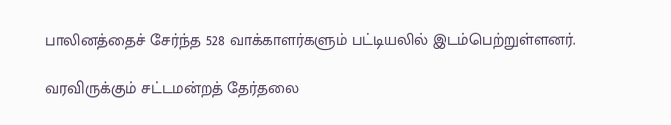பாலினத்தைச் சேர்ந்த 528 வாக்காளர்களும் பட்டியலில் இடம்பெற்றுள்ளனர்.

வரவிருக்கும் சட்டமன்றத் தேர்தலை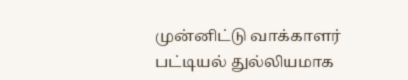முன்னிட்டு வாக்காளர் பட்டியல் துல்லியமாக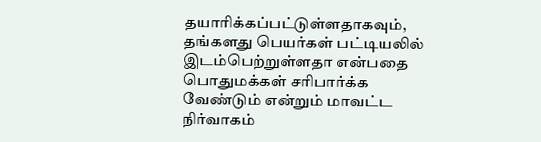தயாரிக்கப்பட்டுள்ளதாகவும், தங்களது பெயர்கள் பட்டியலில் இடம்பெற்றுள்ளதா என்பதை பொதுமக்கள் சரிபார்க்க வேண்டும் என்றும் மாவட்ட நிர்வாகம்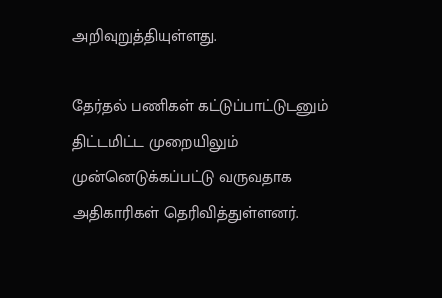அறிவுறுத்தியுள்ளது.

தேர்தல் பணிகள் கட்டுப்பாட்டுடனும் திட்டமிட்ட முறையிலும் முன்னெடுக்கப்பட்டு வருவதாக அதிகாரிகள் தெரிவித்துள்ளனர்.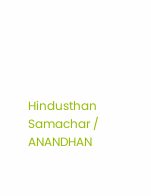Hindusthan Samachar / ANANDHAN